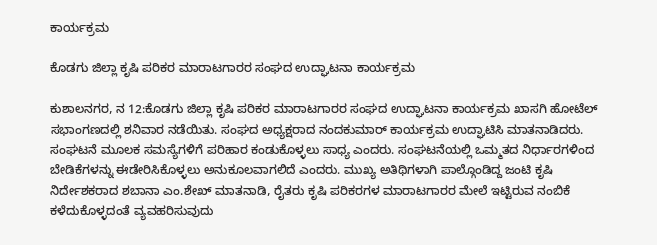ಕಾರ್ಯಕ್ರಮ

ಕೊಡಗು‌ ಜಿಲ್ಲಾ ಕೃಷಿ ಪರಿಕರ ಮಾರಾಟಗಾರರ ಸಂಘದ ಉದ್ಘಾಟನಾ ಕಾರ್ಯಕ್ರಮ

ಕುಶಾಲನಗರ, ನ 12:ಕೊಡಗು‌ ಜಿಲ್ಲಾ ಕೃಷಿ ಪರಿಕರ ಮಾರಾಟಗಾರರ ಸಂಘದ ಉದ್ಘಾಟನಾ ಕಾರ್ಯಕ್ರಮ ಖಾಸಗಿ ಹೋಟೆಲ್ ಸಭಾಂಗಣದಲ್ಲಿ ಶನಿವಾರ‌ ನಡೆಯಿತು. ಸಂಘದ ಅಧ್ಯಕ್ಷರಾದ ನಂದಕುಮಾರ್‌ ಕಾರ್ಯಕ್ರಮ ಉದ್ಘಾಟಿಸಿ ಮಾತನಾಡಿದರು. ಸಂಘಟನೆ‌ ಮೂಲಕ ಸಮಸ್ಯೆಗಳಿಗೆ ಪರಿಹಾರ ಕಂಡುಕೊಳ್ಳಲು ಸಾಧ್ಯ ಎಂದರು. ಸಂಘಟನೆಯಲ್ಲಿ ಒಮ್ಮತದ ನಿರ್ಧಾರಗಳಿಂದ ಬೇಡಿಕೆಗಳನ್ನು ಈಡೇರಿಸಿಕೊಳ್ಳಲು ಅನುಕೂಲವಾಗಲಿದೆ ಎಂದರು. ಮುಖ್ಯ ಅತಿಥಿಗಳಾಗಿ ಪಾಲ್ಗೊಂಡಿದ್ದ ಜಂಟಿ‌ ಕೃಷಿ ನಿರ್ದೇಶಕರಾದ ಶಬಾನಾ ಎಂ.ಶೇಖ್ ಮಾತನಾಡಿ, ರೈತರು ಕೃಷಿ ಪರಿಕರಗಳ ಮಾರಾಟಗಾರರ ಮೇಲೆ ಇಟ್ಟಿರುವ‌ ನಂಬಿಕೆ ಕಳೆದುಕೊಳ್ಳದಂತೆ ವ್ಯವಹರಿಸುವುದು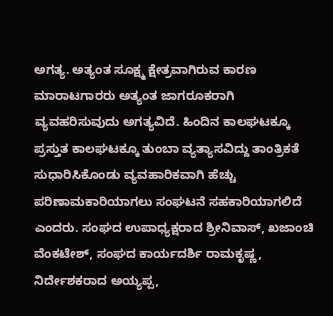ಅಗತ್ಯ. ಅತ್ಯಂತ ಸೂಕ್ಷ್ಮ‌ ಕ್ಷೇತ್ರವಾಗಿರುವ ಕಾರಣ ಮಾರಾಟಗಾರರು ಅತ್ಯಂತ ಜಾಗರೂಕರಾಗಿ ವ್ಯವಹರಿಸುವುದು ಅಗತ್ಯವಿದೆ. ಹಿಂದಿನ‌ ಕಾಲಘಟಕ್ಕೂ ಪ್ರಸ್ತುತ ಕಾಲಘಟಕ್ಕೂ ತುಂಬಾ ವ್ಯತ್ಯಾಸವಿದ್ದು ತಾಂತ್ರಿಕತೆ ಸುಧಾರಿಸಿಕೊಂಡು ವ್ಯವಹಾರಿಕವಾಗಿ ಹೆಚ್ಚು ಪರಿಣಾಮಕಾರಿಯಾಗಲು ಸಂಘಟನೆ ಸಹಕಾರಿಯಾಗಲಿದೆ ಎಂದರು. ಸಂಘದ ಉಪಾಧ್ಯಕ್ಷರಾದ ಶ್ರೀನಿವಾಸ್, ಖಜಾಂಚಿ ವೆಂಕಟೇಶ್, ಸಂಘದ ಕಾರ್ಯದರ್ಶಿ ರಾಮಕೃಷ್ಣ, ನಿರ್ದೇಶಕರಾದ ಅಯ್ಯಪ್ಪ,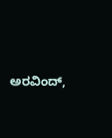ಅರವಿಂದ್,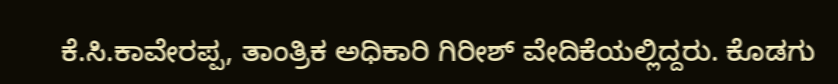ಕೆ.ಸಿ.ಕಾವೇರಪ್ಪ, ತಾಂತ್ರಿಕ ಅಧಿಕಾರಿ ಗಿರೀಶ್ ವೇದಿಕೆಯಲ್ಲಿದ್ದರು. ಕೊಡಗು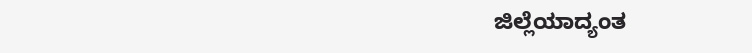ಜಿಲ್ಲೆಯಾದ್ಯಂತ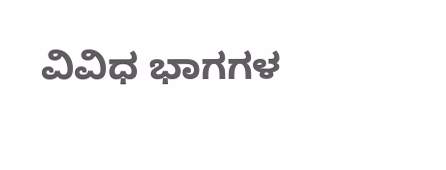ವಿವಿಧ ಭಾಗಗಳ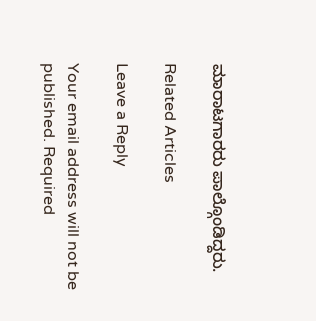ಮಾರಾಟಗಾರರು ಪಾಲ್ಗೊಂಡಿದ್ದರು.

Related Articles

Leave a Reply

Your email address will not be published. Required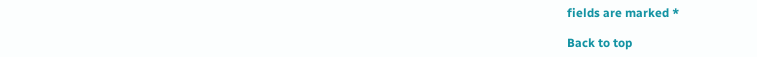fields are marked *

Back to top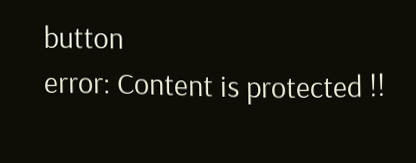button
error: Content is protected !!